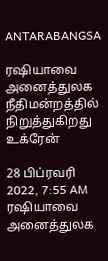ANTARABANGSA

ரஷியாவை அனைத்துலக நீதிமன்றத்தில் நிறுத்துகிறது உக்ரேன்

28 பிப்ரவரி 2022, 7:55 AM
ரஷியாவை அனைத்துலக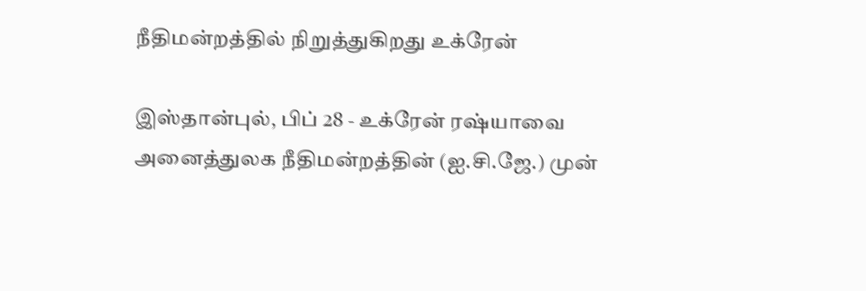நீதிமன்றத்தில் நிறுத்துகிறது உக்ரேன்

இஸ்தான்புல், பிப் 28 - உக்ரேன் ரஷ்யாவை அனைத்துலக நீதிமன்றத்தின் (ஐ.சி.ஜே.) முன்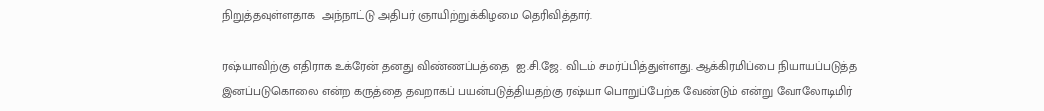நிறுத்தவுள்ளதாக  அந்நாட்டு அதிபர் ஞாயிற்றுக்கிழமை தெரிவித்தார்.

ரஷ்யாவிற்கு எதிராக உக்ரேன் தனது விண்ணப்பத்தை  ஐ.சி.ஜே. விடம் சமர்ப்பித்துள்ளது. ஆக்கிரமிப்பை நியாயப்படுத்த இனப்படுகொலை என்ற கருத்தை தவறாகப் பயன்படுத்தியதற்கு ரஷ்யா பொறுப்பேற்க வேண்டும் என்று வோலோடிமிர்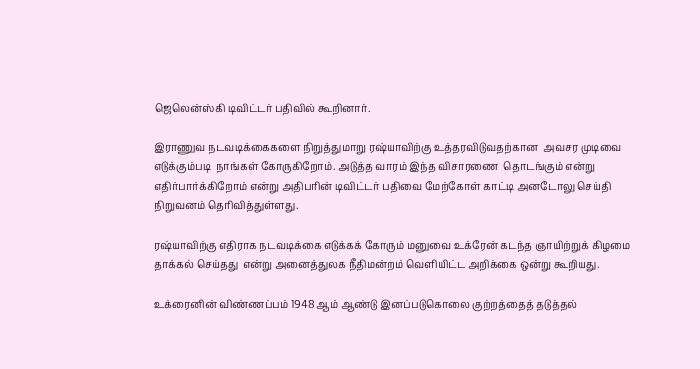ஜெலென்ஸ்கி டிவிட்டர் பதிவில் கூறினார்.

இராணுவ நடவடிக்கைகளை நிறுத்துமாறு ரஷ்யாவிற்கு உத்தரவிடுவதற்கான  அவசர முடிவை எடுக்கும்படி  நாங்கள் கோருகிறோம். அடுத்த வாரம் இந்த விசாரணை  தொடங்கும் என்று எதிர்பார்க்கிறோம் என்று அதிபரின் டிவிட்டர் பதிவை மேற்கோள் காட்டி அனடோலு செய்தி நிறுவனம் தெரிவித்துள்ளது.

ரஷ்யாவிற்கு எதிராக நடவடிக்கை எடுக்கக் கோரும் மனுவை உக்ரேன் கடந்த ஞாயிற்றுக் கிழமை தாக்கல் செய்தது  என்று அனைத்துலக நீதிமன்றம் வெளியிட்ட அறிக்கை ஒன்று கூறியது.

உக்ரைனின் விண்ணப்பம் 1948 ஆம் ஆண்டு இனப்படுகொலை குற்றத்தைத் தடுத்தல்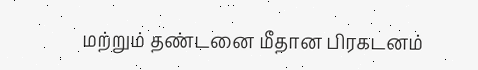மற்றும் தண்டனை மீதான பிரகடனம்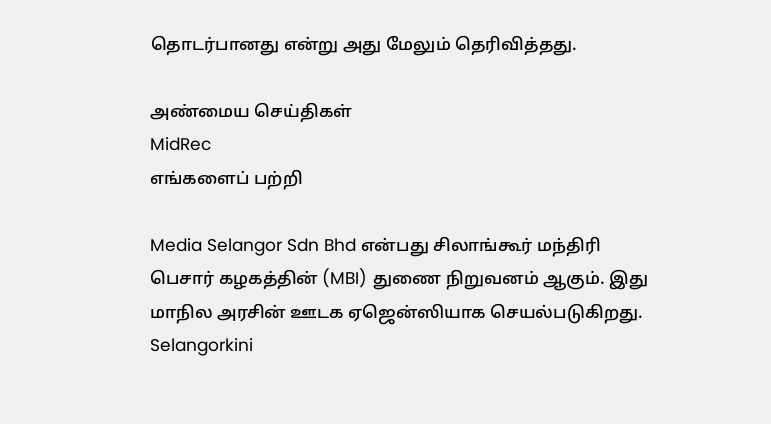தொடர்பானது என்று அது மேலும் தெரிவித்தது.

அண்மைய செய்திகள்
MidRec
எங்களைப் பற்றி

Media Selangor Sdn Bhd என்பது சிலாங்கூர் மந்திரி பெசார் கழகத்தின் (MBI) துணை நிறுவனம் ஆகும். இது மாநில அரசின் ஊடக ஏஜென்ஸியாக செயல்படுகிறது. Selangorkini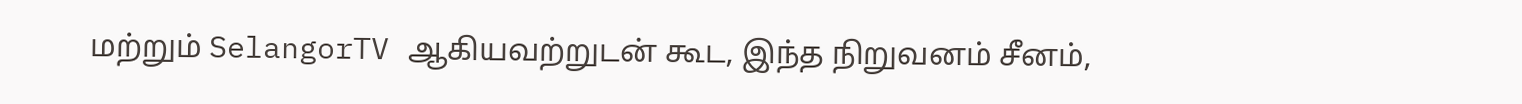மற்றும் SelangorTV ஆகியவற்றுடன் கூட, இந்த நிறுவனம் சீனம்,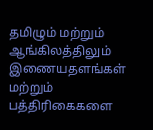தமிழும் மற்றும் ஆங்கிலத்திலும் இணையதளங்கள் மற்றும் பத்திரிகைகளை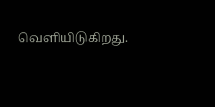வெளியிடுகிறது.